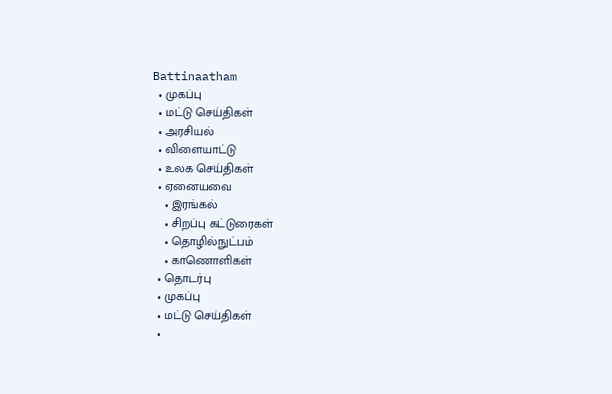Battinaatham
  • முகப்பு
  • மட்டு செய்திகள்
  • அரசியல்
  • விளையாட்டு
  • உலக செய்திகள்
  • ஏனையவை
    • இரங்கல்
    • சிறப்பு கட்டுரைகள்
    • தொழில்நுட்பம்
    • காணொளிகள்
  • தொடர்பு
  • முகப்பு
  • மட்டு செய்திகள்
  •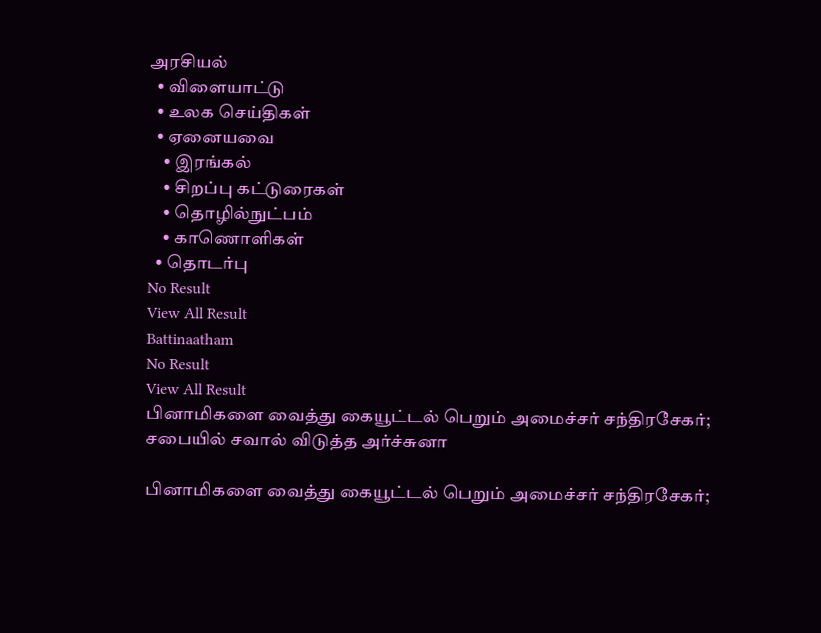அரசியல்
  • விளையாட்டு
  • உலக செய்திகள்
  • ஏனையவை
    • இரங்கல்
    • சிறப்பு கட்டுரைகள்
    • தொழில்நுட்பம்
    • காணொளிகள்
  • தொடர்பு
No Result
View All Result
Battinaatham
No Result
View All Result
பினாமிகளை வைத்து கையூட்டல் பெறும் அமைச்சர் சந்திரசேகர்; சபையில் சவால் விடுத்த அர்ச்சுனா

பினாமிகளை வைத்து கையூட்டல் பெறும் அமைச்சர் சந்திரசேகர்;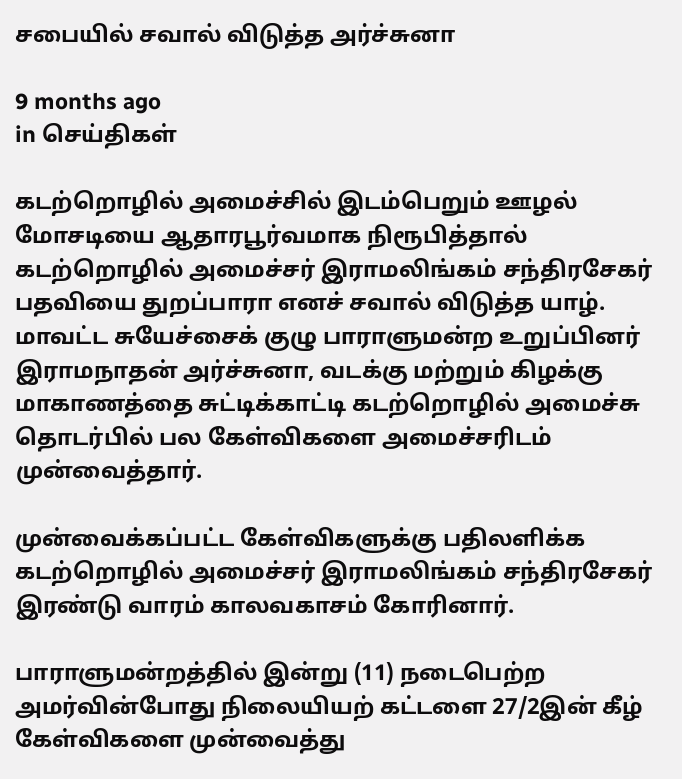சபையில் சவால் விடுத்த அர்ச்சுனா

9 months ago
in செய்திகள்

கடற்றொழில் அமைச்சில் இடம்பெறும் ஊழல் மோசடியை ஆதாரபூர்வமாக நிரூபித்தால் கடற்றொழில் அமைச்சர் இராமலிங்கம் சந்திரசேகர் பதவியை துறப்பாரா எனச் சவால் விடுத்த யாழ். மாவட்ட சுயேச்சைக் குழு பாராளுமன்ற உறுப்பினர் இராமநாதன் அர்ச்சுனா, வடக்கு மற்றும் கிழக்கு மாகாணத்தை சுட்டிக்காட்டி கடற்றொழில் அமைச்சு தொடர்பில் பல கேள்விகளை அமைச்சரிடம் முன்வைத்தார்.

முன்வைக்கப்பட்ட கேள்விகளுக்கு பதிலளிக்க கடற்றொழில் அமைச்சர் இராமலிங்கம் சந்திரசேகர் இரண்டு வாரம் காலவகாசம் கோரினார்.

பாராளுமன்றத்தில் இன்று (11) நடைபெற்ற அமர்வின்போது நிலையியற் கட்டளை 27/2இன் கீழ் கேள்விகளை முன்வைத்து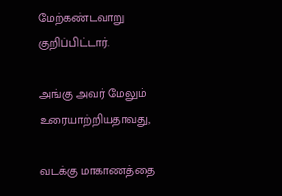மேற்கண்டவாறு குறிப்பிட்டார்.

அங்கு அவர் மேலும் உரையாற்றியதாவது,

வடக்கு மாகாணத்தை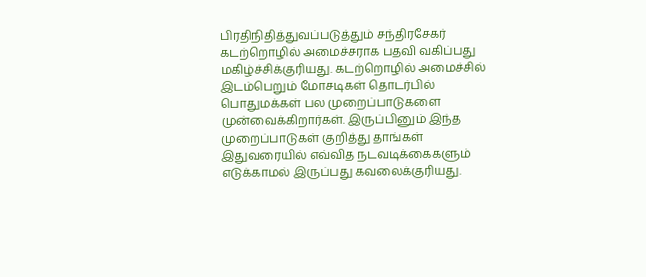பிரதிநிதித்துவப்படுத்தும் சந்திரசேகர் கடற்றொழில் அமைச்சராக பதவி வகிப்பது மகிழ்ச்சிக்குரியது. கடற்றொழில் அமைச்சில் இடம்பெறும் மோசடிகள் தொடர்பில் பொதுமக்கள் பல முறைப்பாடுகளை முன்வைக்கிறார்கள். இருப்பினும் இந்த முறைப்பாடுகள் குறித்து தாங்கள் இதுவரையில் எவ்வித நடவடிக்கைகளும் எடுக்காமல் இருப்பது கவலைக்குரியது.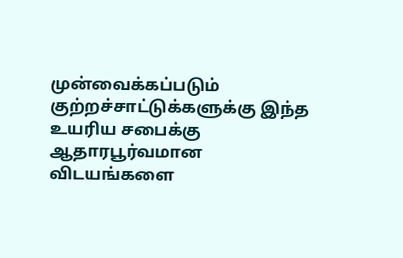முன்வைக்கப்படும் குற்றச்சாட்டுக்களுக்கு இந்த உயரிய சபைக்கு ஆதாரபூர்வமான விடயங்களை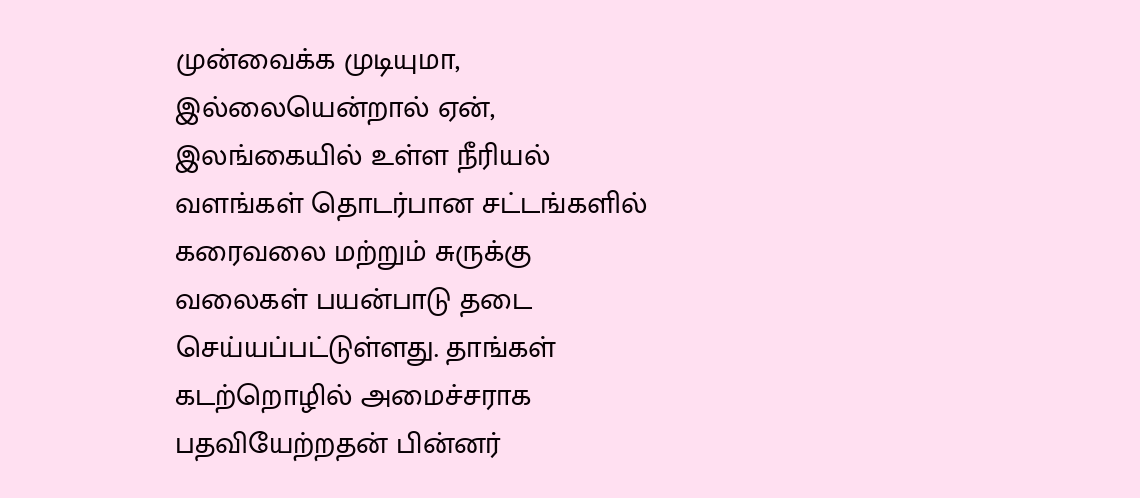முன்வைக்க முடியுமா, இல்லையென்றால் ஏன், இலங்கையில் உள்ள நீரியல் வளங்கள் தொடர்பான சட்டங்களில் கரைவலை மற்றும் சுருக்கு வலைகள் பயன்பாடு தடை செய்யப்பட்டுள்ளது. தாங்கள் கடற்றொழில் அமைச்சராக பதவியேற்றதன் பின்னர்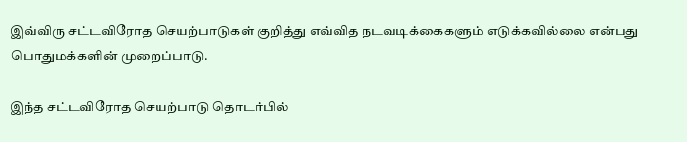இவ்விரு சட்டவிரோத செயற்பாடுகள் குறித்து எவ்வித நடவடிக்கைகளும் எடுக்கவில்லை என்பது பொதுமக்களின் முறைப்பாடு.

இந்த சட்டவிரோத செயற்பாடு தொடர்பில்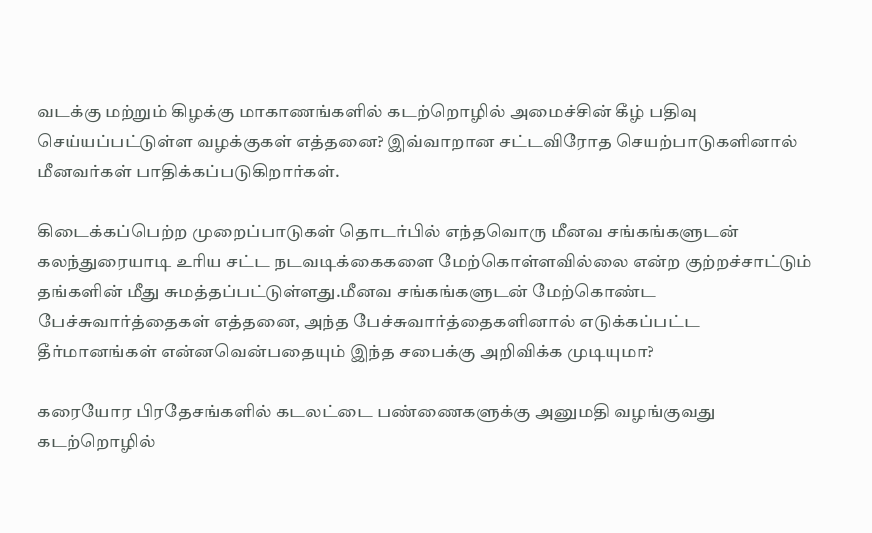வடக்கு மற்றும் கிழக்கு மாகாணங்களில் கடற்றொழில் அமைச்சின் கீழ் பதிவு செய்யப்பட்டுள்ள வழக்குகள் எத்தனை? இவ்வாறான சட்டவிரோத செயற்பாடுகளினால் மீனவர்கள் பாதிக்கப்படுகிறார்கள்.

கிடைக்கப்பெற்ற முறைப்பாடுகள் தொடர்பில் எந்தவொரு மீனவ சங்கங்களுடன் கலந்துரையாடி உரிய சட்ட நடவடிக்கைகளை மேற்கொள்ளவில்லை என்ற குற்றச்சாட்டும் தங்களின் மீது சுமத்தப்பட்டுள்ளது.மீனவ சங்கங்களுடன் மேற்கொண்ட பேச்சுவார்த்தைகள் எத்தனை, அந்த பேச்சுவார்த்தைகளினால் எடுக்கப்பட்ட தீர்மானங்கள் என்னவென்பதையும் இந்த சபைக்கு அறிவிக்க முடியுமா?

கரையோர பிரதேசங்களில் கடலட்டை பண்ணைகளுக்கு அனுமதி வழங்குவது கடற்றொழில்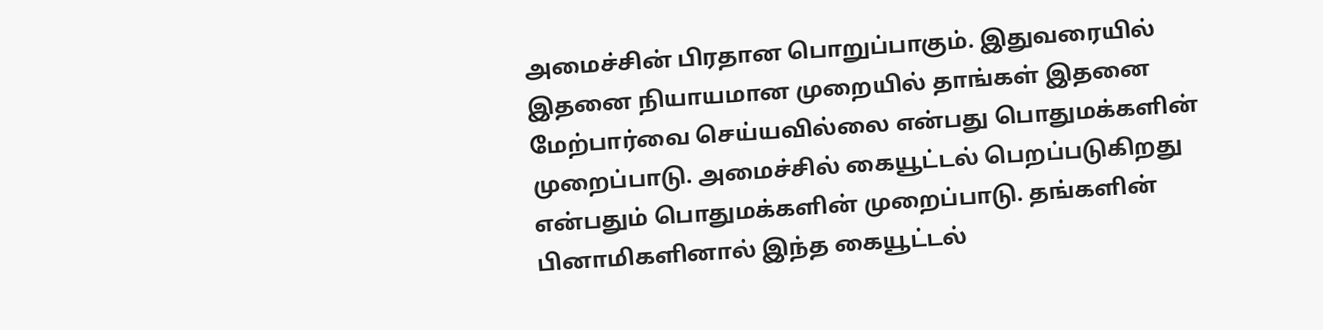அமைச்சின் பிரதான பொறுப்பாகும். இதுவரையில் இதனை நியாயமான முறையில் தாங்கள் இதனை மேற்பார்வை செய்யவில்லை என்பது பொதுமக்களின் முறைப்பாடு. அமைச்சில் கையூட்டல் பெறப்படுகிறது என்பதும் பொதுமக்களின் முறைப்பாடு. தங்களின் பினாமிகளினால் இந்த கையூட்டல்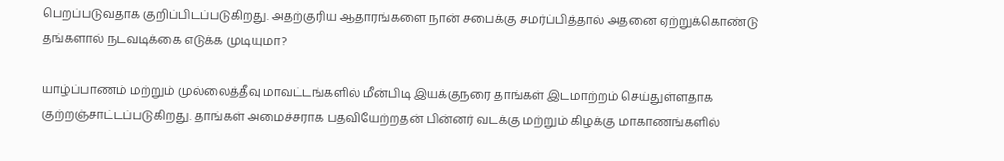பெறப்படுவதாக குறிப்பிடப்படுகிறது. அதற்குரிய ஆதாரங்களை நான் சபைக்கு சமர்ப்பித்தால் அதனை ஏற்றுக்கொண்டு தங்களால் நடவடிக்கை எடுக்க முடியுமா?

யாழ்ப்பாணம் மற்றும் முல்லைத்தீவு மாவட்டங்களில் மீன்பிடி இயக்குநரை தாங்கள் இடமாற்றம் செய்துள்ளதாக குற்றஞ்சாட்டப்படுகிறது. தாங்கள் அமைச்சராக பதவியேற்றதன் பின்னர் வடக்கு மற்றும் கிழக்கு மாகாணங்களில்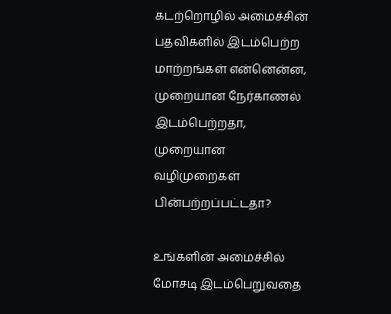கடற்றொழில் அமைச்சின் பதவிகளில் இடம்பெற்ற மாற்றங்கள் என்னென்ன, முறையான நேர்காணல் இடம்பெற்றதா, முறையான வழிமுறைகள் பின்பற்றப்பட்டதா?

உங்களின் அமைச்சில் மோசடி இடம்பெறுவதை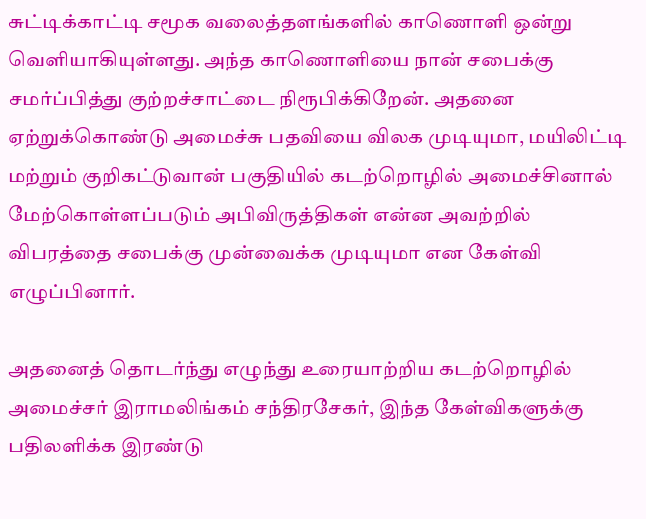சுட்டிக்காட்டி சமூக வலைத்தளங்களில் காணொளி ஒன்று வெளியாகியுள்ளது. அந்த காணொளியை நான் சபைக்கு சமர்ப்பித்து குற்றச்சாட்டை நிரூபிக்கிறேன். அதனை ஏற்றுக்கொண்டு அமைச்சு பதவியை விலக முடியுமா, மயிலிட்டி மற்றும் குறிகட்டுவான் பகுதியில் கடற்றொழில் அமைச்சினால் மேற்கொள்ளப்படும் அபிவிருத்திகள் என்ன அவற்றில் விபரத்தை சபைக்கு முன்வைக்க முடியுமா என கேள்வி எழுப்பினார்.

அதனைத் தொடர்ந்து எழுந்து உரையாற்றிய கடற்றொழில் அமைச்சர் இராமலிங்கம் சந்திரசேகர், இந்த கேள்விகளுக்கு பதிலளிக்க இரண்டு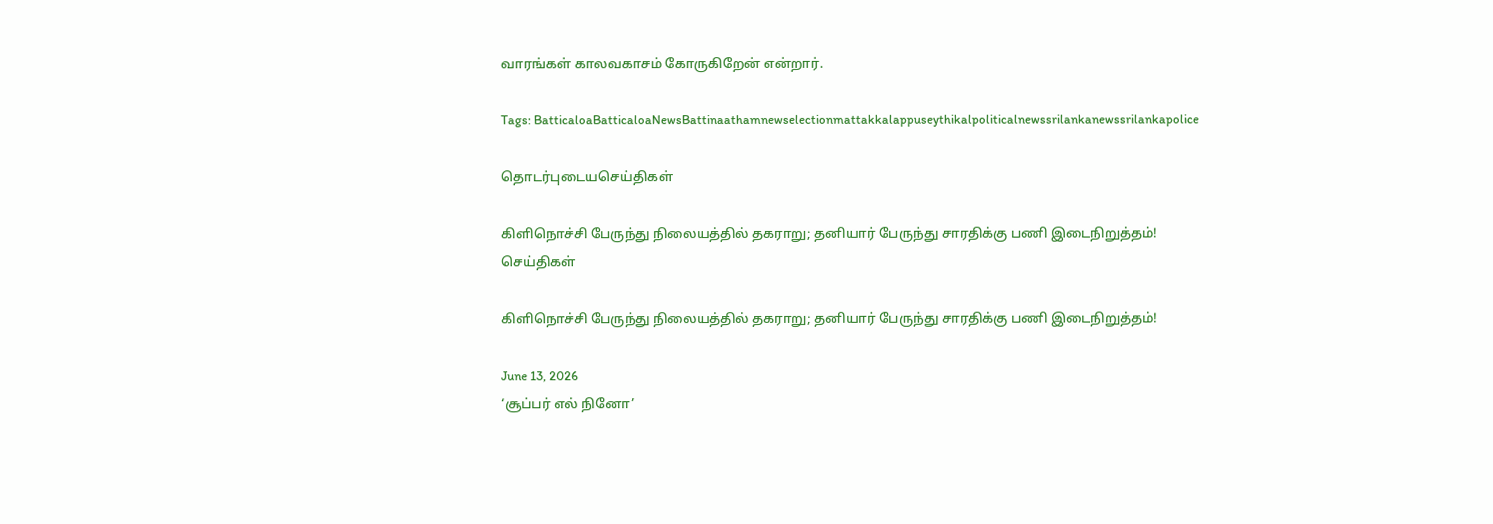வாரங்கள் காலவகாசம் கோருகிறேன் என்றார்.

Tags: BatticaloaBatticaloaNewsBattinaathamnewselectionmattakkalappuseythikalpoliticalnewssrilankanewssrilankapolice

தொடர்புடையசெய்திகள்

கிளிநொச்சி பேருந்து நிலையத்தில் தகராறு; தனியார் பேருந்து சாரதிக்கு பணி இடைநிறுத்தம்!
செய்திகள்

கிளிநொச்சி பேருந்து நிலையத்தில் தகராறு; தனியார் பேருந்து சாரதிக்கு பணி இடைநிறுத்தம்!

June 13, 2026
‘சூப்பர் எல் நினோ’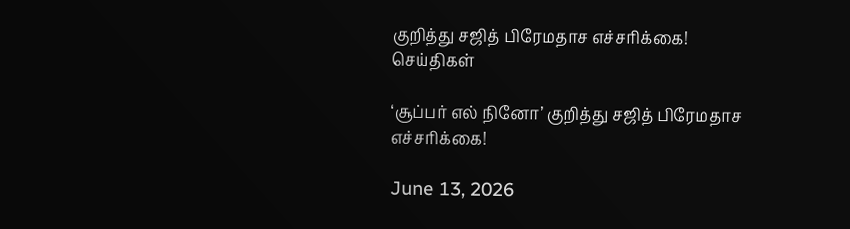குறித்து சஜித் பிரேமதாச எச்சரிக்கை!
செய்திகள்

‘சூப்பர் எல் நினோ’ குறித்து சஜித் பிரேமதாச எச்சரிக்கை!

June 13, 2026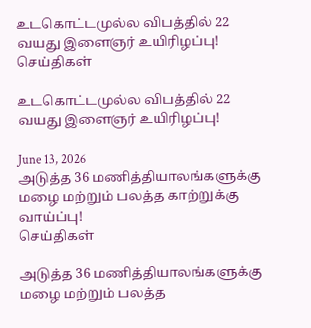உடகொட்டமுல்ல விபத்தில் 22 வயது இளைஞர் உயிரிழப்பு!
செய்திகள்

உடகொட்டமுல்ல விபத்தில் 22 வயது இளைஞர் உயிரிழப்பு!

June 13, 2026
அடுத்த 36 மணித்தியாலங்களுக்கு மழை மற்றும் பலத்த காற்றுக்கு வாய்ப்பு!
செய்திகள்

அடுத்த 36 மணித்தியாலங்களுக்கு மழை மற்றும் பலத்த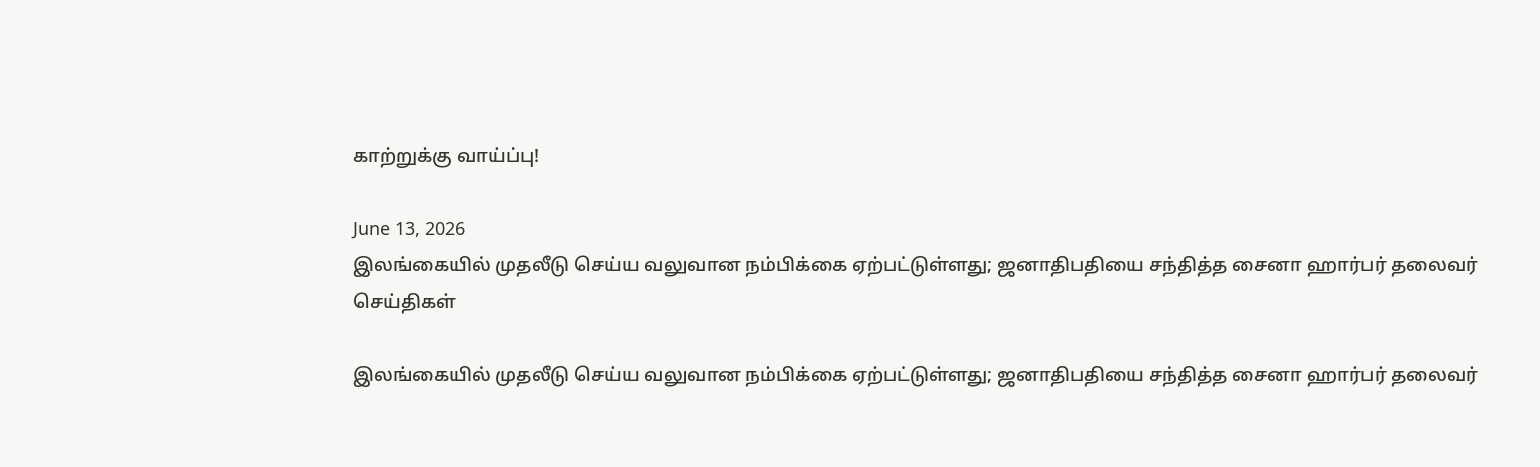காற்றுக்கு வாய்ப்பு!

June 13, 2026
இலங்கையில் முதலீடு செய்ய வலுவான நம்பிக்கை ஏற்பட்டுள்ளது; ஜனாதிபதியை சந்தித்த சைனா ஹார்பர் தலைவர்
செய்திகள்

இலங்கையில் முதலீடு செய்ய வலுவான நம்பிக்கை ஏற்பட்டுள்ளது; ஜனாதிபதியை சந்தித்த சைனா ஹார்பர் தலைவர்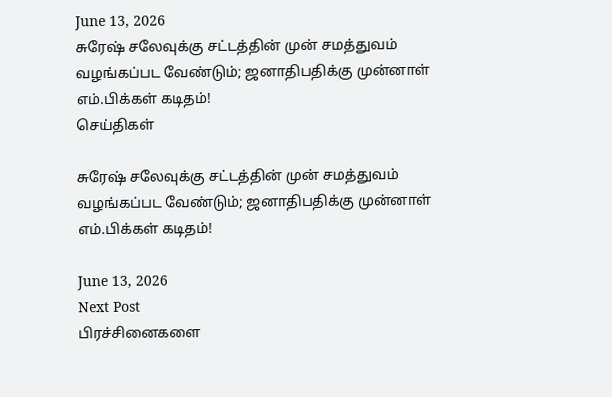June 13, 2026
சுரேஷ் சலேவுக்கு சட்டத்தின் முன் சமத்துவம் வழங்கப்பட வேண்டும்; ஜனாதிபதிக்கு முன்னாள் எம்.பிக்கள் கடிதம்!
செய்திகள்

சுரேஷ் சலேவுக்கு சட்டத்தின் முன் சமத்துவம் வழங்கப்பட வேண்டும்; ஜனாதிபதிக்கு முன்னாள் எம்.பிக்கள் கடிதம்!

June 13, 2026
Next Post
பிரச்சினைகளை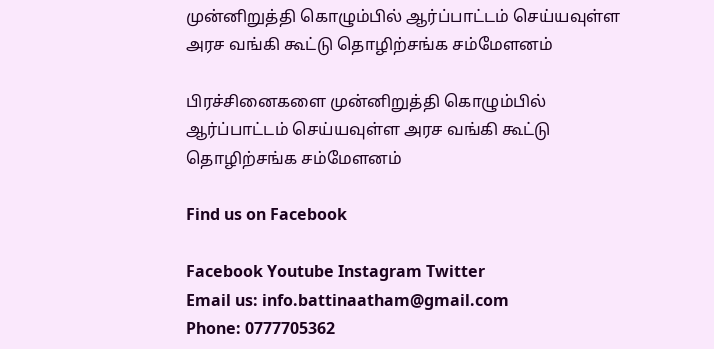முன்னிறுத்தி கொழும்பில் ஆர்ப்பாட்டம் செய்யவுள்ள அரச வங்கி கூட்டு தொழிற்சங்க சம்மேளனம்

பிரச்சினைகளை முன்னிறுத்தி கொழும்பில் ஆர்ப்பாட்டம் செய்யவுள்ள அரச வங்கி கூட்டு தொழிற்சங்க சம்மேளனம்

Find us on Facebook

Facebook Youtube Instagram Twitter
Email us: info.battinaatham@gmail.com
Phone: 0777705362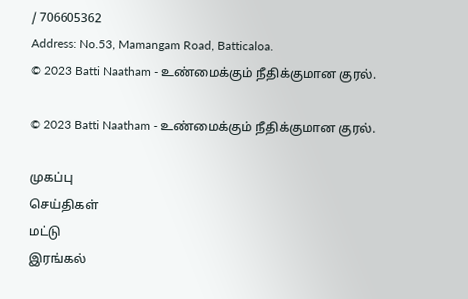/ 706605362
Address: No.53, Mamangam Road, Batticaloa.
© 2023 Batti Naatham - உண்மைக்கும் நீதிக்குமான குரல்.

© 2023 Batti Naatham - உண்மைக்கும் நீதிக்குமான குரல்.

முகப்பு
செய்திகள்
மட்டு
இரங்கல்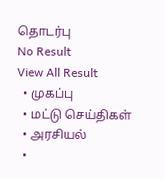தொடர்பு
No Result
View All Result
  • முகப்பு
  • மட்டு செய்திகள்
  • அரசியல்
  •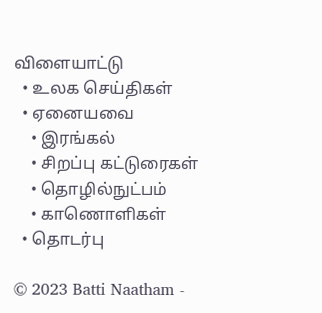விளையாட்டு
  • உலக செய்திகள்
  • ஏனையவை
    • இரங்கல்
    • சிறப்பு கட்டுரைகள்
    • தொழில்நுட்பம்
    • காணொளிகள்
  • தொடர்பு

© 2023 Batti Naatham -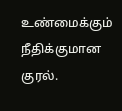உண்மைக்கும் நீதிக்குமான குரல்.